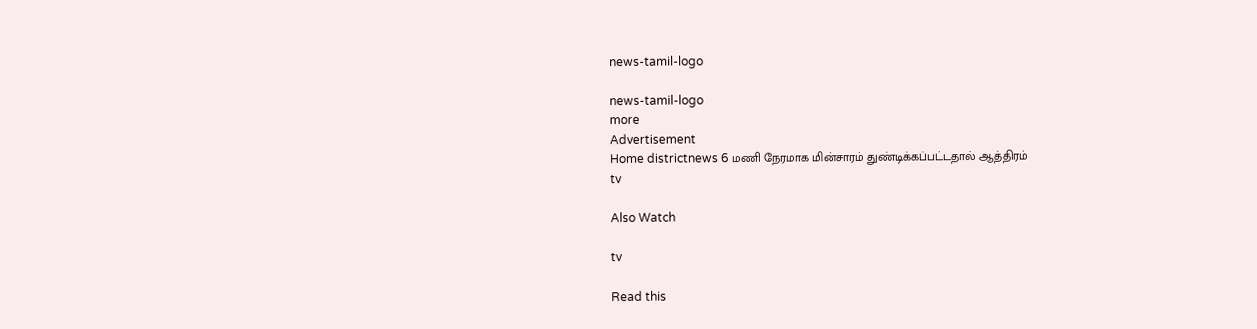news-tamil-logo

news-tamil-logo
more
Advertisement
Home districtnews 6 மணி நேரமாக மின்சாரம் துண்டிக்கப்பட்டதால் ஆத்திரம்
tv

Also Watch

tv

Read this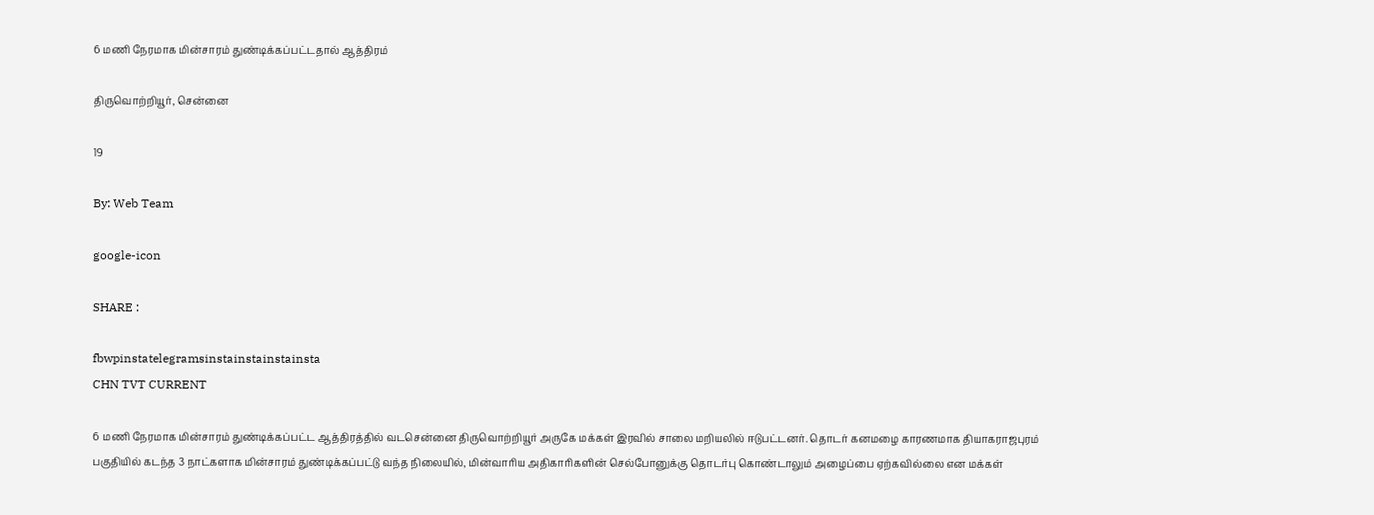6 மணி நேரமாக மின்சாரம் துண்டிக்கப்பட்டதால் ஆத்திரம்

திருவொற்றியூர், சென்னை

19

By: Web Team

google-icon

SHARE :

fbwpinstatelegramsinstainstainstainsta
CHN TVT CURRENT

6 மணி நேரமாக மின்சாரம் துண்டிக்கப்பட்ட ஆத்திரத்தில் வடசென்னை திருவொற்றியூர் அருகே மக்கள் இரவில் சாலை மறியலில் ஈடுபட்டனர். தொடர் கனமழை காரணமாக தியாகராஜபுரம் பகுதியில் கடந்த 3 நாட்களாக மின்சாரம் துண்டிக்கப்பட்டு வந்த நிலையில், மின்வாரிய அதிகாரிகளின் செல்போனுக்கு தொடர்பு கொண்டாலும் அழைப்பை ஏற்கவில்லை என மக்கள்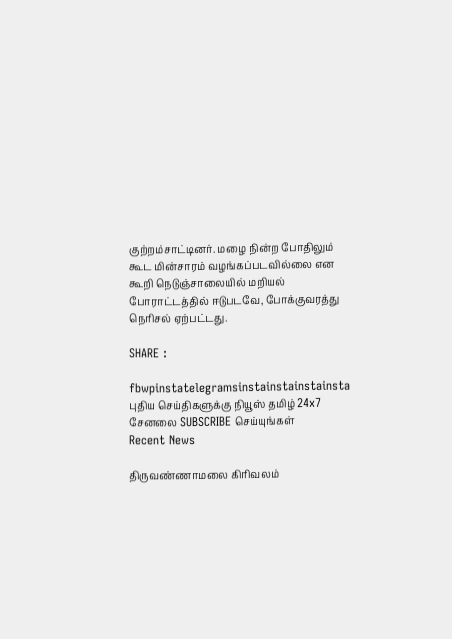குற்றம்சாட்டினர். மழை நின்ற போதிலும் கூட மின்சாரம் வழங்கப்படவில்லை என கூறி நெடுஞ்சாலையில் மறியல் போராட்டத்தில் ஈடுபடவே, போக்குவரத்து நெரிசல் ஏற்பட்டது.

SHARE :

fbwpinstatelegramsinstainstainstainsta
புதிய செய்திகளுக்கு நியூஸ் தமிழ் 24x7 சேனலை SUBSCRIBE செய்யுங்கள்
Recent News

திருவண்ணாமலை கிரிவலம்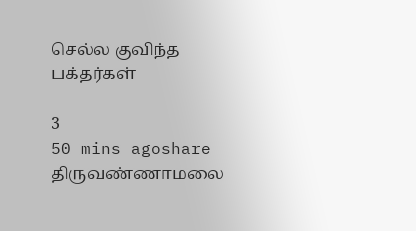செல்ல குவிந்த பக்தர்கள்

3
50 mins agoshare
திருவண்ணாமலை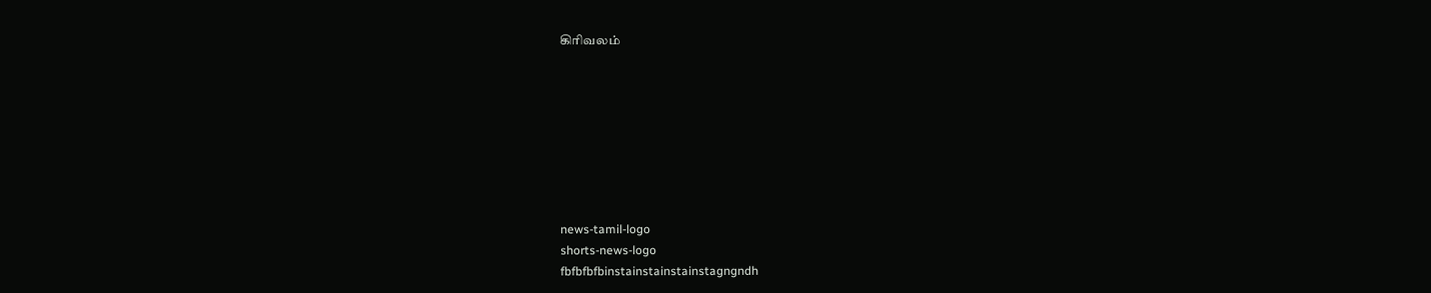கிரிவலம்








news-tamil-logo
shorts-news-logo
fbfbfbfbinstainstainstainstagngndh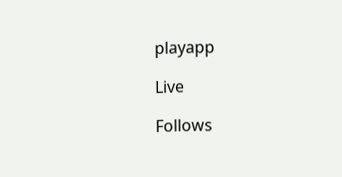playapp

Live

Follows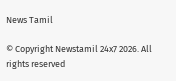News Tamil

© Copyright Newstamil 24x7 2026. All rights reserved